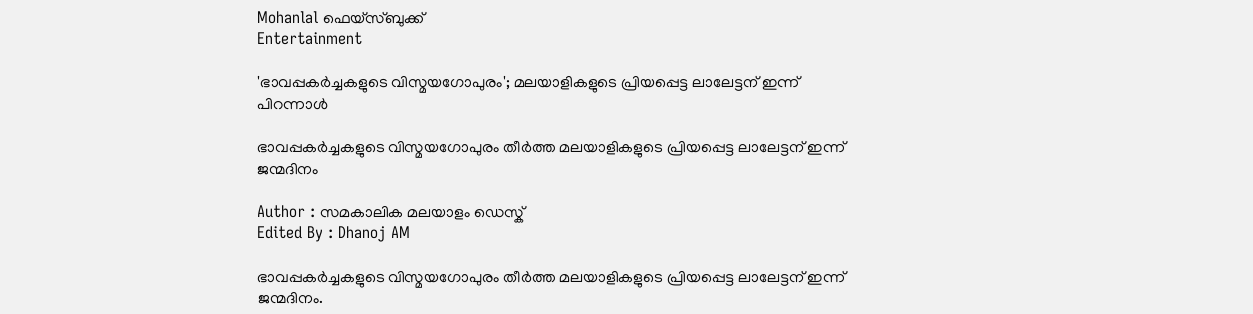Mohanlal ഫെയ്സ്ബുക്ക്
Entertainment

'ഭാവപ്പകര്‍ച്ചകളുടെ വിസ്മയഗോപുരം'; മലയാളികളുടെ പ്രിയപ്പെട്ട ലാലേട്ടന് ഇന്ന് പിറന്നാള്‍

ഭാവപ്പകര്‍ച്ചകളുടെ വിസ്മയഗോപുരം തീര്‍ത്ത മലയാളികളുടെ പ്രിയപ്പെട്ട ലാലേട്ടന് ഇന്ന് ജന്മദിനം

Author : സമകാലിക മലയാളം ഡെസ്ക്
Edited By : Dhanoj AM

ഭാവപ്പകര്‍ച്ചകളുടെ വിസ്മയഗോപുരം തീര്‍ത്ത മലയാളികളുടെ പ്രിയപ്പെട്ട ലാലേട്ടന് ഇന്ന് ജന്മദിനം.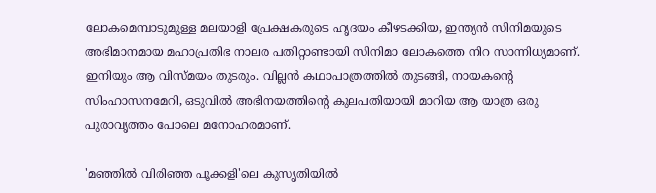ലോകമെമ്പാടുമുള്ള മലയാളി പ്രേക്ഷകരുടെ ഹൃദയം കീഴടക്കിയ, ഇന്ത്യന്‍ സിനിമയുടെ അഭിമാനമായ മഹാപ്രതിഭ നാലര പതിറ്റാണ്ടായി സിനിമാ ലോകത്തെ നിറ സാന്നിധ്യമാണ്. ഇനിയും ആ വിസ്മയം തുടരും. വില്ലന്‍ കഥാപാത്രത്തില്‍ തുടങ്ങി, നായകന്റെ സിംഹാസനമേറി, ഒടുവില്‍ അഭിനയത്തിന്റെ കുലപതിയായി മാറിയ ആ യാത്ര ഒരു പുരാവൃത്തം പോലെ മനോഹരമാണ്.

'മഞ്ഞില്‍ വിരിഞ്ഞ പൂക്കളി'ലെ കുസൃതിയില്‍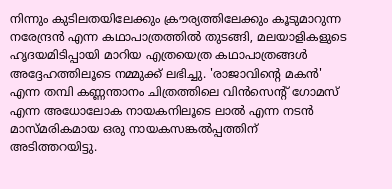നിന്നും കുടിലതയിലേക്കും ക്രൗര്യത്തിലേക്കും കൂടുമാറുന്ന നരേന്ദ്രന്‍ എന്ന കഥാപാത്രത്തില്‍ തുടങ്ങി, മലയാളികളുടെ ഹൃദയമിടിപ്പായി മാറിയ എത്രയെത്ര കഥാപാത്രങ്ങള്‍ അദ്ദേഹത്തിലൂടെ നമ്മുക്ക് ലഭിച്ചു. 'രാജാവിന്റെ മകന്‍' എന്ന തമ്പി കണ്ണന്താനം ചിത്രത്തിലെ വിന്‍സെന്റ് ഗോമസ് എന്ന അധോലോക നായകനിലൂടെ ലാല്‍ എന്ന നടന്‍ മാസ്മരികമായ ഒരു നായകസങ്കല്‍പ്പത്തിന് അടിത്തറയിട്ടു.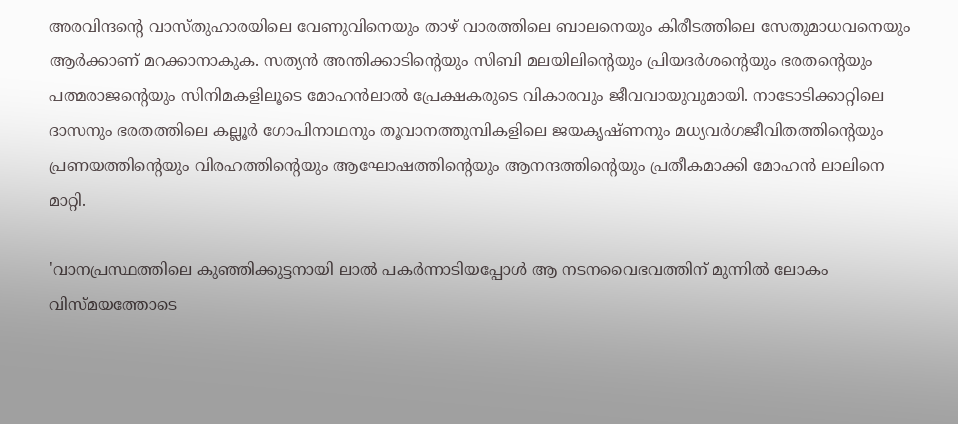അരവിന്ദന്റെ വാസ്തുഹാരയിലെ വേണുവിനെയും താഴ് വാരത്തിലെ ബാലനെയും കിരീടത്തിലെ സേതുമാധവനെയും ആര്‍ക്കാണ് മറക്കാനാകുക. സത്യന്‍ അന്തിക്കാടിന്റെയും സിബി മലയിലിന്റെയും പ്രിയദര്‍ശന്റെയും ഭരതന്റെയും പത്മരാജന്റെയും സിനിമകളിലൂടെ മോഹന്‍ലാല്‍ പ്രേക്ഷകരുടെ വികാരവും ജീവവായുവുമായി. നാടോടിക്കാറ്റിലെ ദാസനും ഭരതത്തിലെ കല്ലൂര്‍ ഗോപിനാഥനും തൂവാനത്തുമ്പികളിലെ ജയകൃഷ്ണനും മധ്യവര്‍ഗജീവിതത്തിന്റെയും പ്രണയത്തിന്റെയും വിരഹത്തിന്റെയും ആഘോഷത്തിന്റെയും ആനന്ദത്തിന്റെയും പ്രതീകമാക്കി മോഹന്‍ ലാലിനെ മാറ്റി.

'വാനപ്രസ്ഥത്തിലെ കുഞ്ഞിക്കുട്ടനായി ലാല്‍ പകര്‍ന്നാടിയപ്പോള്‍ ആ നടനവൈഭവത്തിന് മുന്നില്‍ ലോകം വിസ്മയത്തോടെ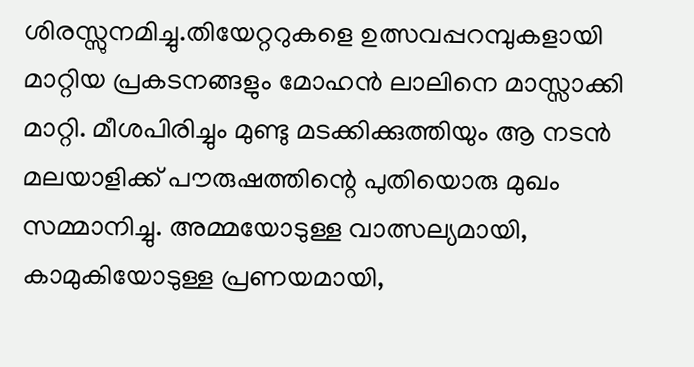ശിരസ്സുനമിച്ചു.തിയേറ്ററുകളെ ഉത്സവപ്പറമ്പുകളായി മാറ്റിയ പ്രകടനങ്ങളും മോഹന്‍ ലാലിനെ മാസ്സാക്കി മാറ്റി. മീശപിരിച്ചും മുണ്ടു മടക്കിക്കുത്തിയും ആ നടന്‍ മലയാളിക്ക് പൗരുഷത്തിന്റെ പുതിയൊരു മുഖം സമ്മാനിച്ചു. അമ്മയോടുള്ള വാത്സല്യമായി, കാമുകിയോടുള്ള പ്രണയമായി,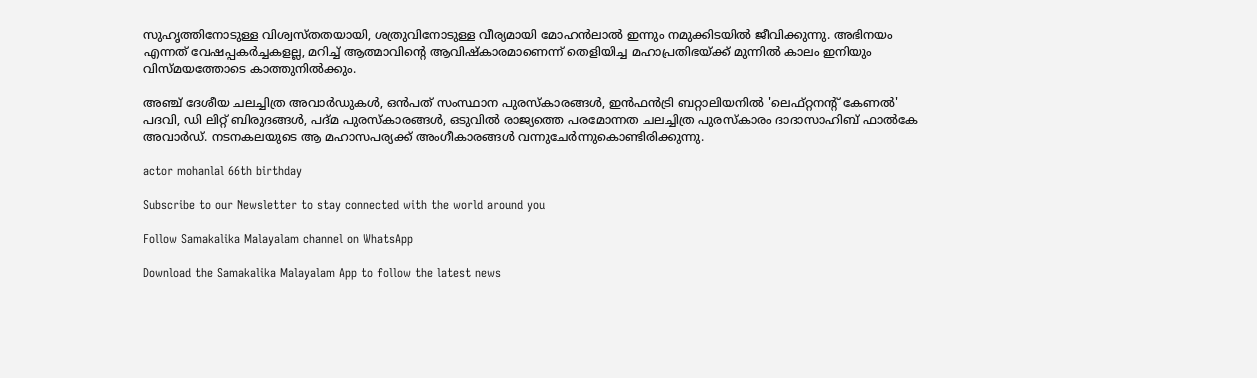സുഹൃത്തിനോടുള്ള വിശ്വസ്തതയായി, ശത്രുവിനോടുള്ള വീര്യമായി മോഹന്‍ലാല്‍ ഇന്നും നമുക്കിടയില്‍ ജീവിക്കുന്നു. അഭിനയം എന്നത് വേഷപ്പകര്‍ച്ചകളല്ല, മറിച്ച് ആത്മാവിന്റെ ആവിഷ്‌കാരമാണെന്ന് തെളിയിച്ച മഹാപ്രതിഭയ്ക്ക് മുന്നില്‍ കാലം ഇനിയും വിസ്മയത്തോടെ കാത്തുനില്‍ക്കും.

അഞ്ച് ദേശീയ ചലച്ചിത്ര അവാര്‍ഡുകള്‍, ഒന്‍പത് സംസ്ഥാന പുരസ്‌കാരങ്ങള്‍, ഇന്‍ഫന്‍ട്രി ബറ്റാലിയനില്‍ 'ലെഫ്റ്റനന്റ് കേണല്‍' പദവി, ഡി ലിറ്റ് ബിരുദങ്ങള്‍, പദ്മ പുരസ്‌കാരങ്ങള്‍, ഒടുവില്‍ രാജ്യത്തെ പരമോന്നത ചലച്ചിത്ര പുരസ്‌കാരം ദാദാസാഹിബ് ഫാല്‍കേ അവാര്‍ഡ്. നടനകലയുടെ ആ മഹാസപര്യക്ക് അംഗീകാരങ്ങള്‍ വന്നുചേര്‍ന്നുകൊണ്ടിരിക്കുന്നു.

actor mohanlal 66th birthday

Subscribe to our Newsletter to stay connected with the world around you

Follow Samakalika Malayalam channel on WhatsApp

Download the Samakalika Malayalam App to follow the latest news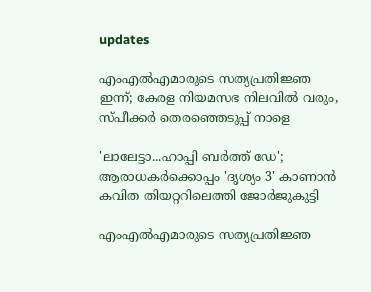updates

എംഎല്‍എമാരുടെ സത്യപ്രതിജ്ഞ ഇന്ന്; കേരള നിയമസഭ നിലവില്‍ വരും, സ്പീക്കര്‍ തെരഞ്ഞെടുപ്പ് നാളെ

'ലാലേട്ടാ...ഹാപ്പി ബർത്ത് ഡേ'; ആരാധകർക്കൊപ്പം 'ദൃശ്യം 3' കാണാൻ കവിത തിയറ്ററിലെത്തി ജോർജുകുട്ടി

എംഎൽഎമാരുടെ സത്യപ്രതിജ്ഞ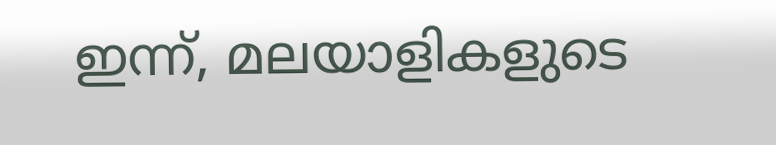ഇന്ന്, മലയാളികളുടെ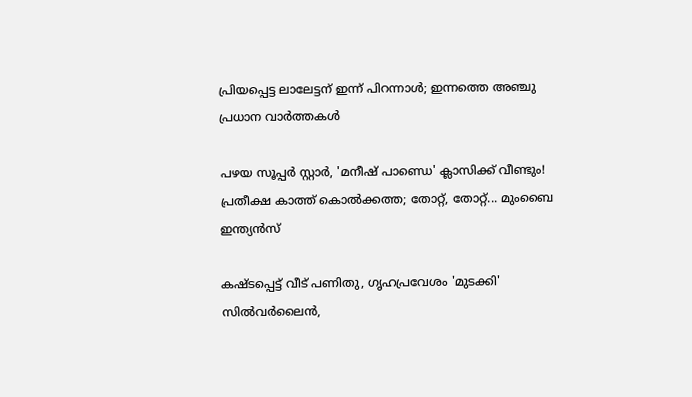പ്രിയപ്പെട്ട ലാലേട്ടന് ഇന്ന് പിറന്നാൾ; ഇന്നത്തെ അഞ്ചു പ്രധാന വാർത്തകൾ

പഴയ സൂപ്പര്‍ സ്റ്റാർ, 'മനീഷ് പാണ്ഡെ' ക്ലാസിക്ക് വീണ്ടും! പ്രതീക്ഷ കാത്ത് കൊല്‍ക്കത്ത; തോറ്റ്, തോറ്റ്... മുംബൈ ഇന്ത്യന്‍സ്

കഷ്ടപ്പെട്ട് വീട് പണിതു, ഗൃഹപ്രവേശം 'മുടക്കി' സില്‍വര്‍ലൈന്‍,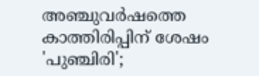അഞ്ചുവര്‍ഷത്തെ കാത്തിരിപ്പിന് ശേഷം 'പുഞ്ചിരി';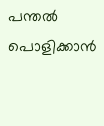പന്തല്‍ പൊളിക്കാന്‍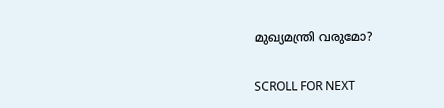മുഖ്യമന്ത്രി വരുമോ?

SCROLL FOR NEXT